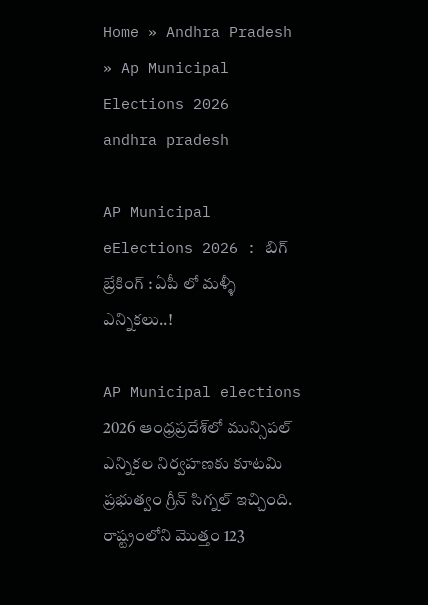Home » Andhra Pradesh » Ap Municipal Elections 2026
andhra pradesh

AP Municipal eElections 2026 : బిగ్ బ్రేకింగ్ : ఏపీ లో మళ్ళీ ఎన్నికలు..!

AP Municipal elections 2026 ఆంధ్రప్రదేశ్‌లో మున్సిపల్ ఎన్నికల నిర్వహణకు కూటమి ప్రభుత్వం గ్రీన్ సిగ్నల్ ఇచ్చింది. రాష్ట్రంలోని మొత్తం 123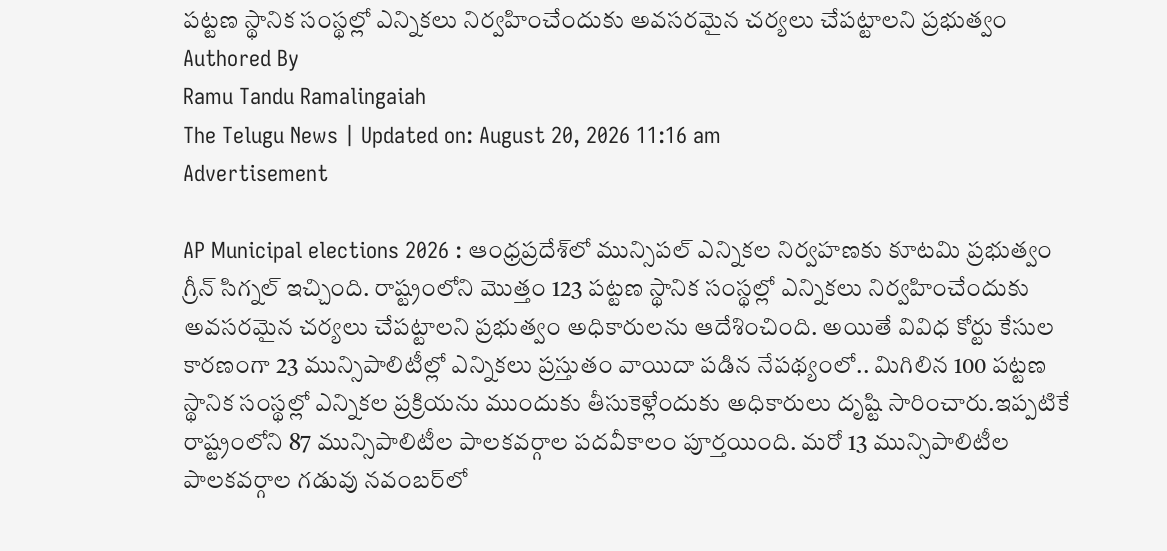పట్టణ స్థానిక సంస్థల్లో ఎన్నికలు నిర్వహించేందుకు అవసరమైన చర్యలు చేపట్టాలని ప్రభుత్వం
Authored By
Ramu Tandu Ramalingaiah
The Telugu News | Updated on: August 20, 2026 11:16 am
Advertisement

AP Municipal elections 2026 : ఆంధ్రప్రదేశ్‌లో మున్సిపల్ ఎన్నికల నిర్వహణకు కూటమి ప్రభుత్వం గ్రీన్ సిగ్నల్ ఇచ్చింది. రాష్ట్రంలోని మొత్తం 123 పట్టణ స్థానిక సంస్థల్లో ఎన్నికలు నిర్వహించేందుకు అవసరమైన చర్యలు చేపట్టాలని ప్రభుత్వం అధికారులను ఆదేశించింది. అయితే వివిధ కోర్టు కేసుల కారణంగా 23 మున్సిపాలిటీల్లో ఎన్నికలు ప్రస్తుతం వాయిదా పడిన నేపథ్యంలో.. మిగిలిన 100 పట్టణ స్థానిక సంస్థల్లో ఎన్నికల ప్రక్రియను ముందుకు తీసుకెళ్లేందుకు అధికారులు దృష్టి సారించారు.ఇప్పటికే రాష్ట్రంలోని 87 మున్సిపాలిటీల పాలకవర్గాల పదవీకాలం పూర్తయింది. మరో 13 మున్సిపాలిటీల పాలకవర్గాల గడువు నవంబర్‌లో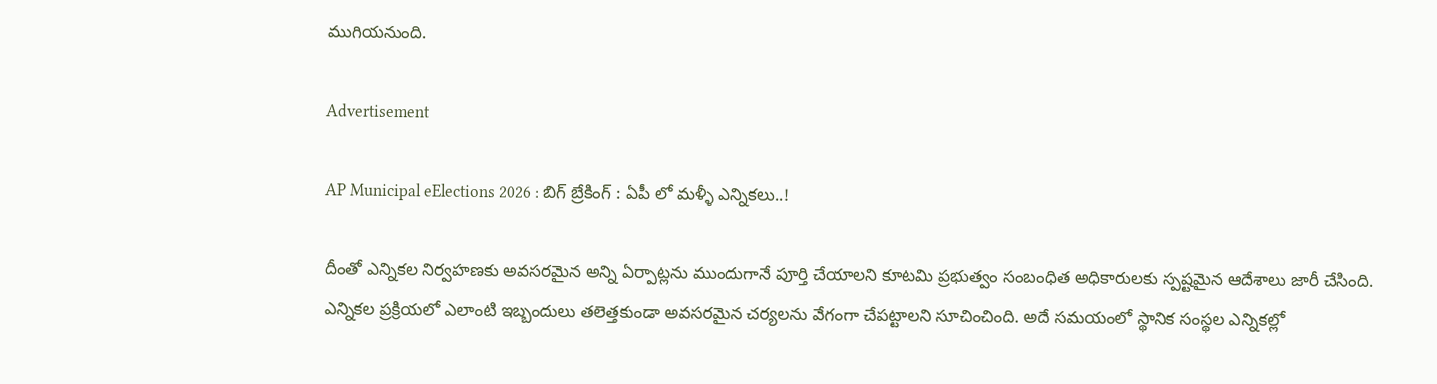ముగియనుంది.

Advertisement

AP Municipal eElections 2026 : బిగ్ బ్రేకింగ్ : ఏపీ లో మళ్ళీ ఎన్నికలు..!

దీంతో ఎన్నికల నిర్వహణకు అవసరమైన అన్ని ఏర్పాట్లను ముందుగానే పూర్తి చేయాలని కూటమి ప్రభుత్వం సంబంధిత అధికారులకు స్పష్టమైన ఆదేశాలు జారీ చేసింది. ఎన్నికల ప్రక్రియలో ఎలాంటి ఇబ్బందులు తలెత్తకుండా అవసరమైన చర్యలను వేగంగా చేపట్టాలని సూచించింది. అదే సమయంలో స్థానిక సంస్థల ఎన్నికల్లో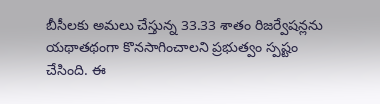బీసీలకు అమలు చేస్తున్న 33.33 శాతం రిజర్వేషన్లను యథాతథంగా కొనసాగించాలని ప్రభుత్వం స్పష్టం చేసింది. ఈ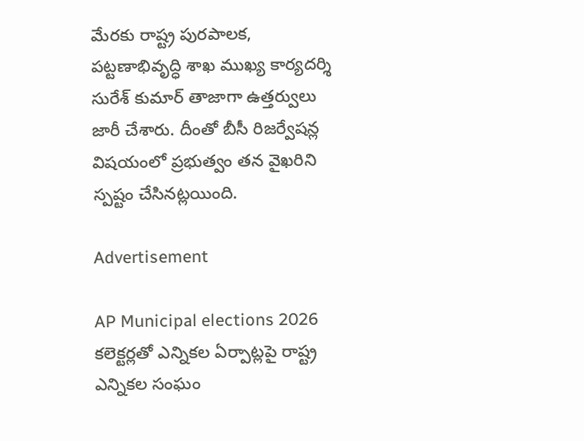మేరకు రాష్ట్ర పురపాలక, పట్టణాభివృద్ధి శాఖ ముఖ్య కార్యదర్శి సురేశ్ కుమార్ తాజాగా ఉత్తర్వులు జారీ చేశారు. దీంతో బీసీ రిజర్వేషన్ల విషయంలో ప్రభుత్వం తన వైఖరిని స్పష్టం చేసినట్లయింది.

Advertisement

AP Municipal elections 2026 కలెక్టర్లతో ఎన్నికల ఏర్పాట్లపై రాష్ట్ర ఎన్నికల సంఘం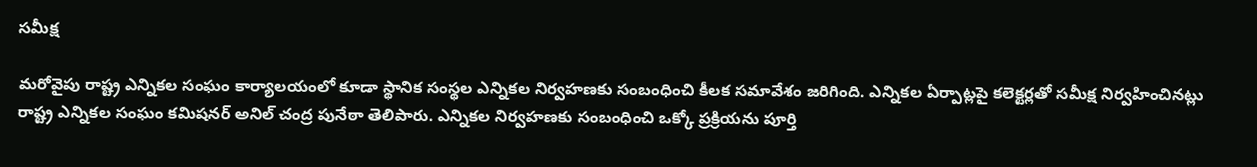సమీక్ష

మరోవైపు రాష్ట్ర ఎన్నికల సంఘం కార్యాలయంలో కూడా స్థానిక సంస్థల ఎన్నికల నిర్వహణకు సంబంధించి కీలక సమావేశం జరిగింది. ఎన్నికల ఏర్పాట్లపై కలెక్టర్లతో సమీక్ష నిర్వహించినట్లు రాష్ట్ర ఎన్నికల సంఘం కమిషనర్ అనిల్ చంద్ర పునేఠా తెలిపారు. ఎన్నికల నిర్వహణకు సంబంధించి ఒక్కో ప్రక్రియను పూర్తి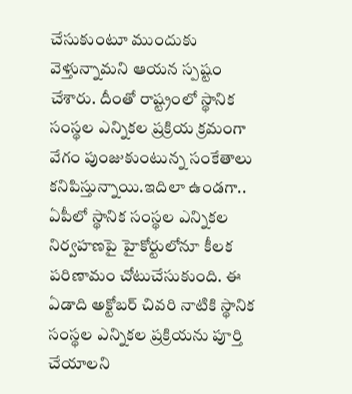చేసుకుంటూ ముందుకు వెళ్తున్నామని ఆయన స్పష్టం చేశారు. దీంతో రాష్ట్రంలో స్థానిక సంస్థల ఎన్నికల ప్రక్రియ క్రమంగా వేగం పుంజుకుంటున్న సంకేతాలు కనిపిస్తున్నాయి.ఇదిలా ఉండగా.. ఏపీలో స్థానిక సంస్థల ఎన్నికల నిర్వహణపై హైకోర్టులోనూ కీలక పరిణామం చోటుచేసుకుంది. ఈ ఏడాది అక్టోబర్ చివరి నాటికి స్థానిక సంస్థల ఎన్నికల ప్రక్రియను పూర్తి చేయాలని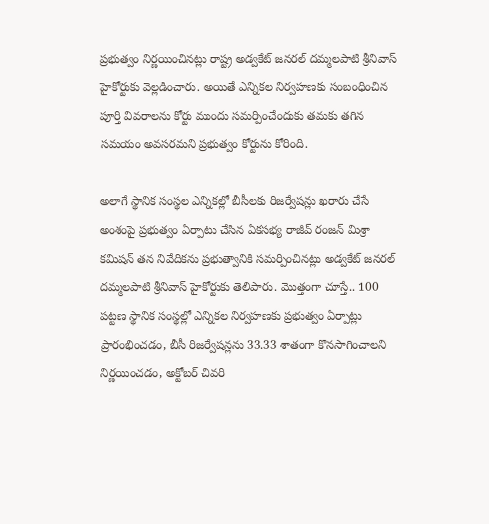ప్రభుత్వం నిర్ణయించినట్లు రాష్ట్ర అడ్వకేట్ జనరల్ దమ్మలపాటి శ్రీనివాస్ హైకోర్టుకు వెల్లడించారు. అయితే ఎన్నికల నిర్వహణకు సంబంధించిన పూర్తి వివరాలను కోర్టు ముందు సమర్పించేందుకు తమకు తగిన సమయం అవసరమని ప్రభుత్వం కోర్టును కోరింది.

అలాగే స్థానిక సంస్థల ఎన్నికల్లో బీసీలకు రిజర్వేషన్లు ఖరారు చేసే అంశంపై ప్రభుత్వం ఏర్పాటు చేసిన ఏకసభ్య రాజీవ్ రంజన్ మిశ్రా కమిషన్ తన నివేదికను ప్రభుత్వానికి సమర్పించినట్లు అడ్వకేట్ జనరల్ దమ్మలపాటి శ్రీనివాస్ హైకోర్టుకు తెలిపారు. మొత్తంగా చూస్తే.. 100 పట్టణ స్థానిక సంస్థల్లో ఎన్నికల నిర్వహణకు ప్రభుత్వం ఏర్పాట్లు ప్రారంభించడం, బీసీ రిజర్వేషన్లను 33.33 శాతంగా కొనసాగించాలని నిర్ణయించడం, అక్టోబర్ చివరి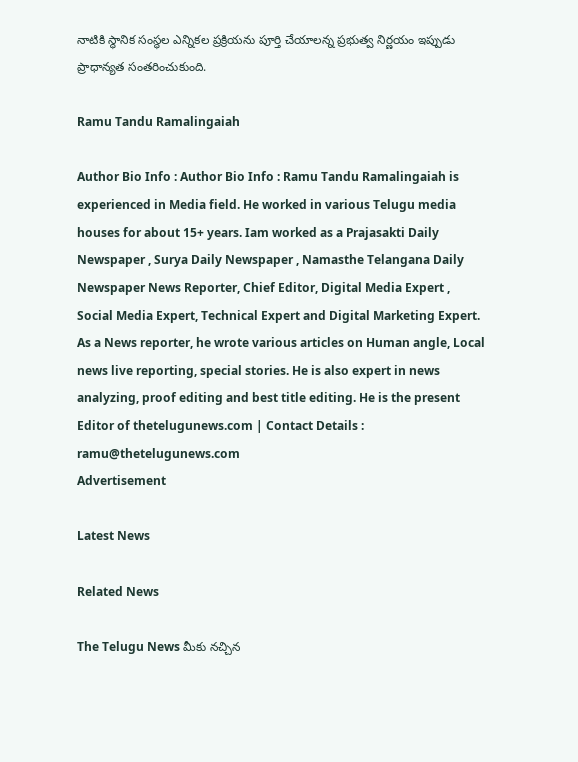నాటికి స్థానిక సంస్థల ఎన్నికల ప్రక్రియను పూర్తి చేయాలన్న ప్రభుత్వ నిర్ణయం ఇప్పుడు ప్రాధాన్యత సంతరించుకుంది.

Ramu Tandu Ramalingaiah

Author Bio Info : Author Bio Info : Ramu Tandu Ramalingaiah is experienced in Media field. He worked in various Telugu media houses for about 15+ years. Iam worked as a Prajasakti Daily Newspaper , Surya Daily Newspaper , Namasthe Telangana Daily Newspaper News Reporter, Chief Editor, Digital Media Expert , Social Media Expert, Technical Expert and Digital Marketing Expert. As a News reporter, he wrote various articles on Human angle, Local news live reporting, special stories. He is also expert in news analyzing, proof editing and best title editing. He is the present Editor of thetelugunews.com | Contact Details : ramu@thetelugunews.com
Advertisement

Latest News

Related News

The Telugu News మీకు నచ్చిన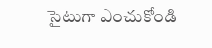సైటుగా ఎంచుకోండి